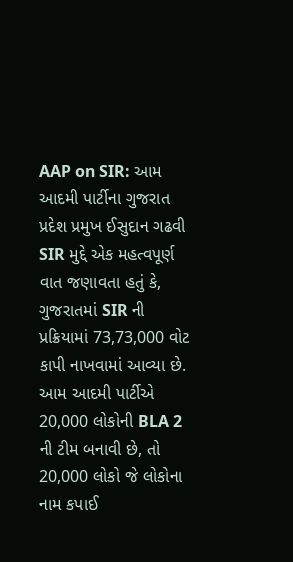AAP on SIR: આમ આદમી પાર્ટીના ગુજરાત પ્રદેશ પ્રમુખ ઈસુદાન ગઢવી SIR મુદ્દે એક મહત્વપૂર્ણ વાત જણાવતા હતું કે, ગુજરાતમાં SIR ની પ્રક્રિયામાં 73,73,000 વોટ કાપી નાખવામાં આવ્યા છે. આમ આદમી પાર્ટીએ 20,000 લોકોની BLA 2 ની ટીમ બનાવી છે, તો 20,000 લોકો જે લોકોના નામ કપાઈ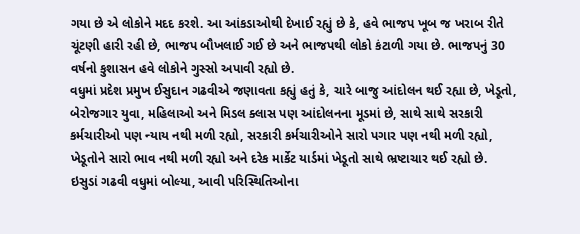ગયા છે એ લોકોને મદદ કરશે. આ આંકડાઓથી દેખાઈ રહ્યું છે કે, હવે ભાજપ ખૂબ જ ખરાબ રીતે ચૂંટણી હારી રહી છે, ભાજપ બૌખલાઈ ગઈ છે અને ભાજપથી લોકો કંટાળી ગયા છે. ભાજપનું 30 વર્ષનો કુશાસન હવે લોકોને ગુસ્સો અપાવી રહ્યો છે.
વધુમાં પ્રદેશ પ્રમુખ ઈસુદાન ગઢવીએ જણાવતા કહ્યું હતું કે, ચારે બાજુ આંદોલન થઈ રહ્યા છે, ખેડૂતો, બેરોજગાર યુવા, મહિલાઓ અને મિડલ ક્લાસ પણ આંદોલનના મૂડમાં છે, સાથે સાથે સરકારી કર્મચારીઓ પણ ન્યાય નથી મળી રહ્યો, સરકારી કર્મચારીઓને સારો પગાર પણ નથી મળી રહ્યો, ખેડૂતોને સારો ભાવ નથી મળી રહ્યો અને દરેક માર્કેટ યાર્ડમાં ખેડૂતો સાથે ભ્રષ્ટાચાર થઈ રહ્યો છે.
ઇસુડાં ગઢવી વધુમાં બોલ્યા, આવી પરિસ્થિતિઓના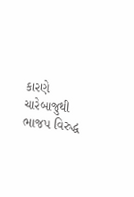કારણે ચારેબાજુથી ભાજપ વિરુદ્ધ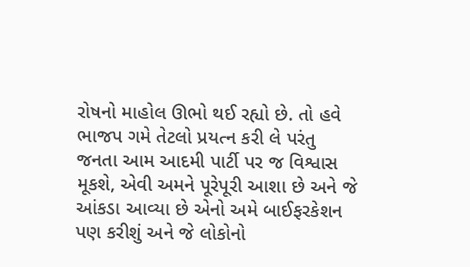રોષનો માહોલ ઊભો થઈ રહ્યો છે. તો હવે ભાજપ ગમે તેટલો પ્રયત્ન કરી લે પરંતુ જનતા આમ આદમી પાર્ટી પર જ વિશ્વાસ મૂકશે, એવી અમને પૂરેપૂરી આશા છે અને જે આંકડા આવ્યા છે એનો અમે બાઈફરકેશન પણ કરીશું અને જે લોકોનો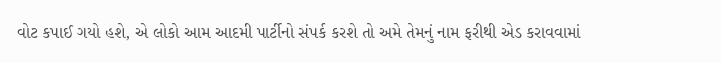વોટ કપાઈ ગયો હશે, એ લોકો આમ આદમી પાર્ટીનો સંપર્ક કરશે તો અમે તેમનું નામ ફરીથી એડ કરાવવામાં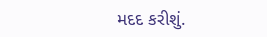મદદ કરીશું.